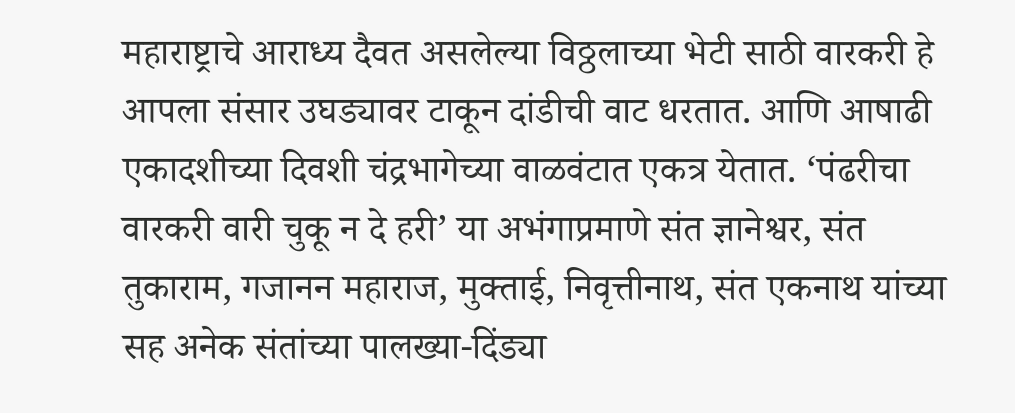महाराष्ट्राचे आराध्य दैवत असलेल्या विठ्ठलाच्या भेटी साठी वारकरी हे आपला संसार उघड्यावर टाकून दांडीची वाट धरतात. आणि आषाढी एकादशीच्या दिवशी चंद्रभागेच्या वाळवंटात एकत्र येतात. ‘पंढरीचा वारकरी वारी चुकू न दे हरी’ या अभंगाप्रमाणे संत ज्ञानेश्वर, संत तुकाराम, गजानन महाराज, मुक्ताई, निवृत्तीनाथ, संत एकनाथ यांच्या सह अनेक संतांच्या पालख्या-दिंड्या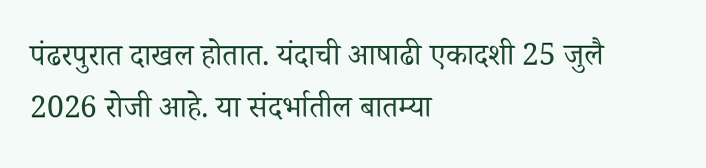पंढरपुरात दाखल होतात. यंदाची आषाढी एकादशी 25 जुलै 2026 रोजी आहे. या संदर्भातील बातम्या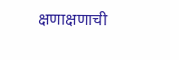क्षणाक्षणाची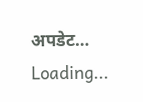अपडेट…
Loading...